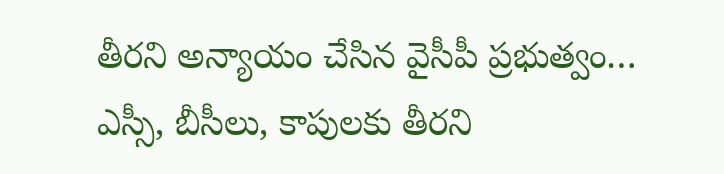తీరని అన్యాయం చేసిన వైసీపీ ప్రభుత్వం…
ఎస్సీ, బీసీలు, కాపులకు తీరని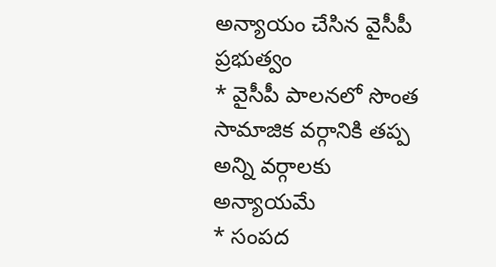అన్యాయం చేసిన వైసీపీ ప్రభుత్వం
* వైసీపీ పాలనలో సొంత సామాజిక వర్గానికి తప్ప అన్ని వర్గాలకు అన్యాయమే
* సంపద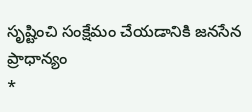సృష్టించి సంక్షేమం చేయడానికి జనసేన ప్రాధాన్యం
*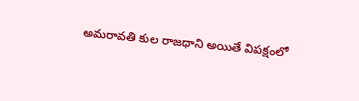అమరావతి కుల రాజధాని అయితే విపక్షంలో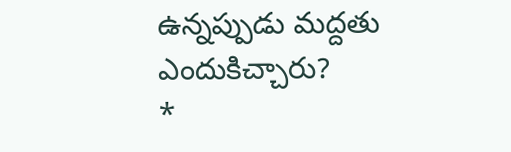ఉన్నప్పుడు మద్దతు ఎందుకిచ్చారు?
*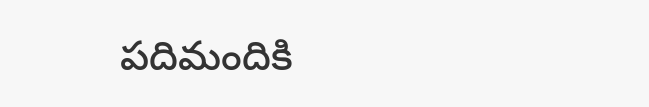పదిమందికి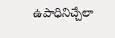ఉపాధినిచ్చేలా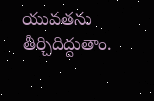యువతను తీర్చిదిద్దుతాం.